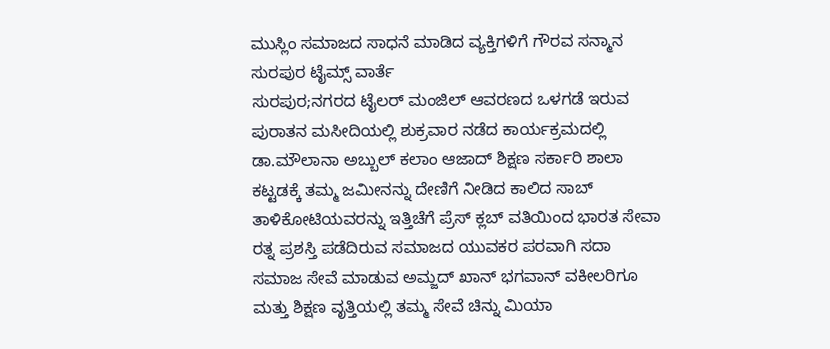ಮುಸ್ಲಿಂ ಸಮಾಜದ ಸಾಧನೆ ಮಾಡಿದ ವ್ಯಕ್ತಿಗಳಿಗೆ ಗೌರವ ಸನ್ಮಾನ
ಸುರಪುರ ಟೈಮ್ಸ್ ವಾರ್ತೆ
ಸುರಪುರ;ನಗರದ ಟೈಲರ್ ಮಂಜಿಲ್ ಆವರಣದ ಒಳಗಡೆ ಇರುವ ಪುರಾತನ ಮಸೀದಿಯಲ್ಲಿ ಶುಕ್ರವಾರ ನಡೆದ ಕಾರ್ಯಕ್ರಮದಲ್ಲಿ
ಡಾ.ಮೌಲಾನಾ ಅಬ್ಬುಲ್ ಕಲಾಂ ಆಜಾದ್ ಶಿಕ್ಷಣ ಸರ್ಕಾರಿ ಶಾಲಾ ಕಟ್ಟಡಕ್ಕೆ ತಮ್ಮ ಜಮೀನನ್ನು ದೇಣಿಗೆ ನೀಡಿದ ಕಾಲಿದ ಸಾಬ್ ತಾಳಿಕೋಟಿಯವರನ್ನು ಇತ್ತಿಚೆಗೆ ಪ್ರೆಸ್ ಕ್ಲಬ್ ವತಿಯಿಂದ ಭಾರತ ಸೇವಾ ರತ್ನ ಪ್ರಶಸ್ತಿ ಪಡೆದಿರುವ ಸಮಾಜದ ಯುವಕರ ಪರವಾಗಿ ಸದಾ ಸಮಾಜ ಸೇವೆ ಮಾಡುವ ಅಮ್ಜದ್ ಖಾನ್ ಭಗವಾನ್ ವಕೀಲರಿಗೂ ಮತ್ತು ಶಿಕ್ಷಣ ವೃತ್ತಿಯಲ್ಲಿ ತಮ್ಮ ಸೇವೆ ಚಿನ್ನು ಮಿಯಾ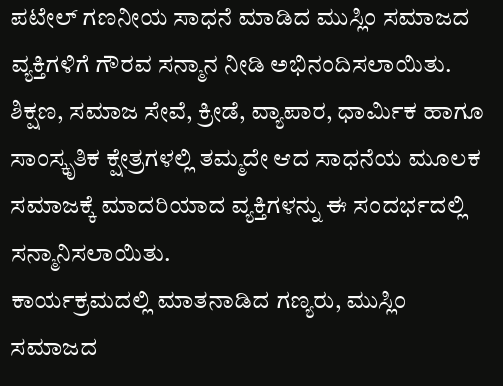ಪಟೇಲ್ ಗಣನೀಯ ಸಾಧನೆ ಮಾಡಿದ ಮುಸ್ಲಿಂ ಸಮಾಜದ ವ್ಯಕ್ತಿಗಳಿಗೆ ಗೌರವ ಸನ್ಮಾನ ನೀಡಿ ಅಭಿನಂದಿಸಲಾಯಿತು.
ಶಿಕ್ಷಣ, ಸಮಾಜ ಸೇವೆ, ಕ್ರೀಡೆ, ವ್ಯಾಪಾರ, ಧಾರ್ಮಿಕ ಹಾಗೂ ಸಾಂಸ್ಕೃತಿಕ ಕ್ಷೇತ್ರಗಳಲ್ಲಿ ತಮ್ಮದೇ ಆದ ಸಾಧನೆಯ ಮೂಲಕ ಸಮಾಜಕ್ಕೆ ಮಾದರಿಯಾದ ವ್ಯಕ್ತಿಗಳನ್ನು ಈ ಸಂದರ್ಭದಲ್ಲಿ ಸನ್ಮಾನಿಸಲಾಯಿತು.
ಕಾರ್ಯಕ್ರಮದಲ್ಲಿ ಮಾತನಾಡಿದ ಗಣ್ಯರು, ಮುಸ್ಲಿಂ ಸಮಾಜದ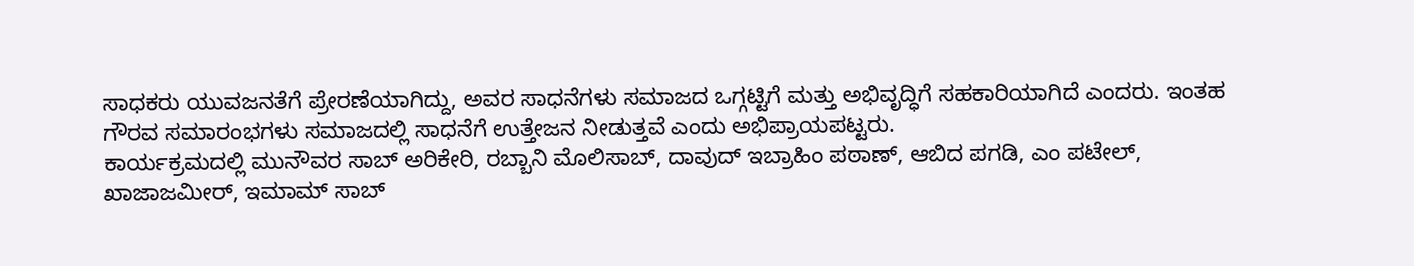ಸಾಧಕರು ಯುವಜನತೆಗೆ ಪ್ರೇರಣೆಯಾಗಿದ್ದು, ಅವರ ಸಾಧನೆಗಳು ಸಮಾಜದ ಒಗ್ಗಟ್ಟಿಗೆ ಮತ್ತು ಅಭಿವೃದ್ಧಿಗೆ ಸಹಕಾರಿಯಾಗಿದೆ ಎಂದರು. ಇಂತಹ ಗೌರವ ಸಮಾರಂಭಗಳು ಸಮಾಜದಲ್ಲಿ ಸಾಧನೆಗೆ ಉತ್ತೇಜನ ನೀಡುತ್ತವೆ ಎಂದು ಅಭಿಪ್ರಾಯಪಟ್ಟರು.
ಕಾರ್ಯಕ್ರಮದಲ್ಲಿ ಮುನೌವರ ಸಾಬ್ ಅರಿಕೇರಿ, ರಬ್ಬಾನಿ ಮೊಲಿಸಾಬ್, ದಾವುದ್ ಇಬ್ರಾಹಿಂ ಪಠಾಣ್, ಆಬಿದ ಪಗಡಿ, ಎಂ ಪಟೇಲ್, ಖಾಜಾಜಮೀರ್, ಇಮಾಮ್ ಸಾಬ್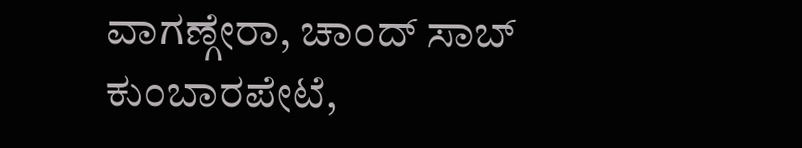ವಾಗಣ್ಗೇರಾ, ಚಾಂದ್ ಸಾಬ್ ಕುಂಬಾರಪೇಟೆ,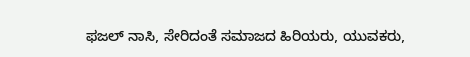ಫಜಲ್ ನಾಸಿ, ಸೇರಿದಂತೆ ಸಮಾಜದ ಹಿರಿಯರು, ಯುವಕರು,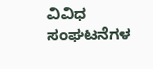ವಿವಿಧ ಸಂಘಟನೆಗಳ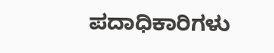ಪದಾಧಿಕಾರಿಗಳು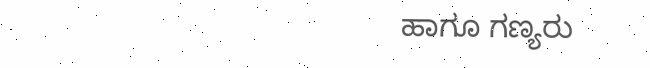ಹಾಗೂ ಗಣ್ಯರು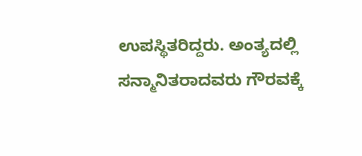ಉಪಸ್ಥಿತರಿದ್ದರು. ಅಂತ್ಯದಲ್ಲಿ ಸನ್ಮಾನಿತರಾದವರು ಗೌರವಕ್ಕೆ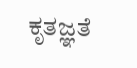ಕೃತಜ್ಞತೆ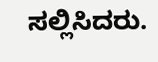ಸಲ್ಲಿಸಿದರು.